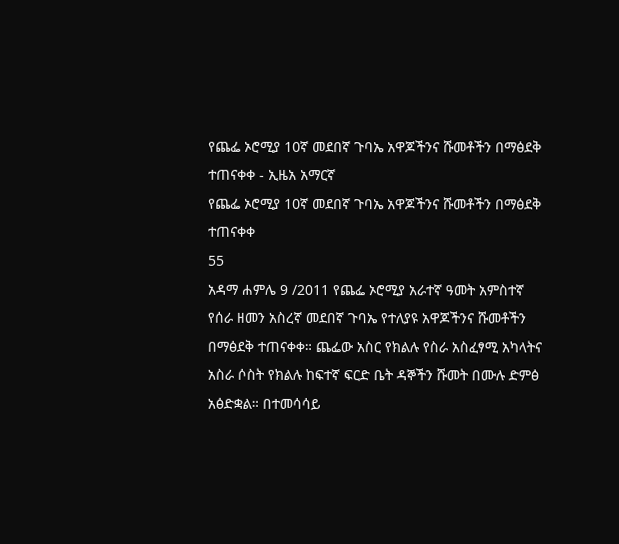የጨፌ ኦሮሚያ 10ኛ መደበኛ ጉባኤ አዋጆችንና ሹመቶችን በማፅደቅ ተጠናቀቀ - ኢዜአ አማርኛ
የጨፌ ኦሮሚያ 10ኛ መደበኛ ጉባኤ አዋጆችንና ሹመቶችን በማፅደቅ ተጠናቀቀ
55
አዳማ ሐምሌ 9 /2011 የጨፌ ኦሮሚያ አራተኛ ዓመት አምስተኛ የሰራ ዘመን አስረኛ መደበኛ ጉባኤ የተለያዩ አዋጆችንና ሹመቶችን በማፅደቅ ተጠናቀቀ። ጨፌው አስር የክልሉ የስራ አስፈፃሚ አካላትና አስራ ሶስት የክልሉ ከፍተኛ ፍርድ ቤት ዳኞችን ሹመት በሙሉ ድምፅ አፅድቋል። በተመሳሳይ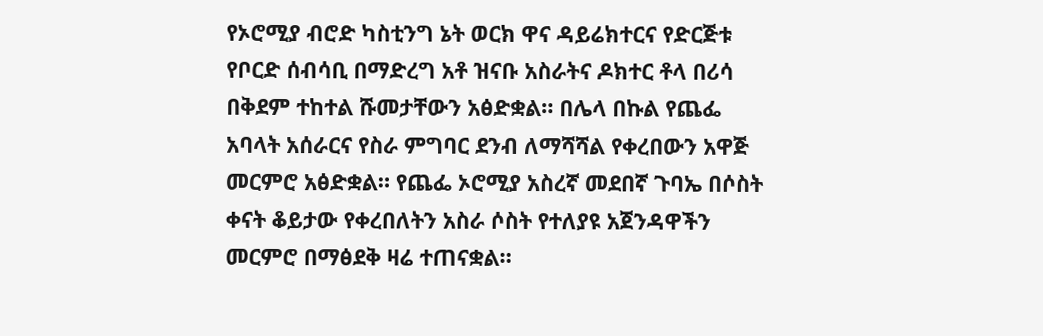የኦሮሚያ ብሮድ ካስቲንግ ኔት ወርክ ዋና ዳይሬክተርና የድርጅቱ የቦርድ ሰብሳቢ በማድረግ አቶ ዝናቡ አስራትና ዶክተር ቶላ በሪሳ በቅደም ተከተል ሹመታቸውን አፅድቋል። በሌላ በኩል የጨፌ አባላት አሰራርና የስራ ምግባር ደንብ ለማሻሻል የቀረበውን አዋጅ መርምሮ አፅድቋል። የጨፌ ኦሮሚያ አስረኛ መደበኛ ጉባኤ በሶስት ቀናት ቆይታው የቀረበለትን አስራ ሶስት የተለያዩ አጀንዳዋችን መርምሮ በማፅደቅ ዛሬ ተጠናቋል።